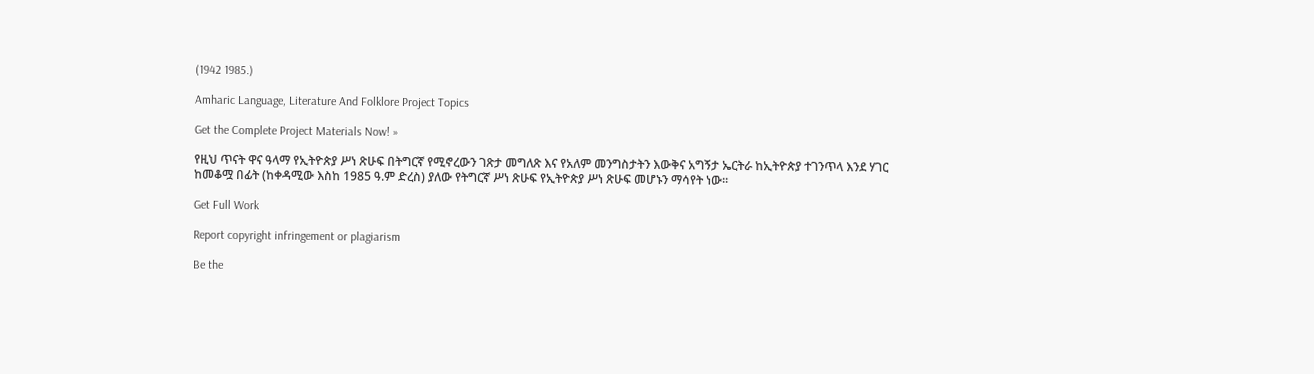(1942 1985.)

Amharic Language, Literature And Folklore Project Topics

Get the Complete Project Materials Now! »

የዚህ ጥናት ዋና ዓላማ የኢትዮጵያ ሥነ ጽሁፍ በትግርኛ የሚኖረውን ገጽታ መግለጽ እና የአለም መንግስታትን እውቅና አግኝታ ኤርትራ ከኢትዮጵያ ተገንጥላ እንደ ሃገር ከመቆሟ በፊት (ከቀዳሚው እስከ 1985 ዓ.ም ድረስ) ያለው የትግርኛ ሥነ ጽሁፍ የኢትዮጵያ ሥነ ጽሁፍ መሆኑን ማሳየት ነው፡፡

Get Full Work

Report copyright infringement or plagiarism

Be the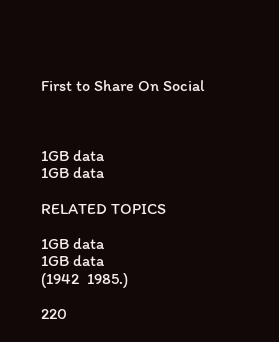First to Share On Social



1GB data
1GB data

RELATED TOPICS

1GB data
1GB data
(1942  1985.)

220